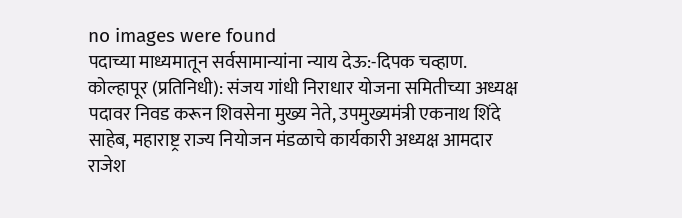no images were found
पदाच्या माध्यमातून सर्वसामान्यांना न्याय देऊ:-दिपक चव्हाण.
कोल्हापूर (प्रतिनिधी): संजय गांधी निराधार योजना समितीच्या अध्यक्ष पदावर निवड करून शिवसेना मुख्य नेते, उपमुख्यमंत्री एकनाथ शिंदे साहेब, महाराष्ट्र राज्य नियोजन मंडळाचे कार्यकारी अध्यक्ष आमदार राजेश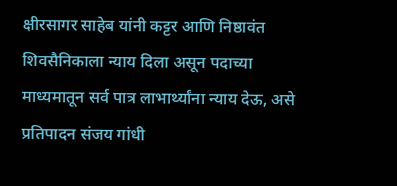क्षीरसागर साहेब यांनी कट्टर आणि निष्ठावंत शिवसैनिकाला न्याय दिला असून पदाच्या माध्यमातून सर्व पात्र लाभार्थ्यांना न्याय देऊ, असे प्रतिपादन संजय गांधी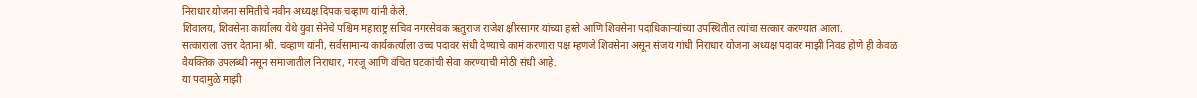निराधार योजना समितीचे नवीन अध्यक्ष दिपक चव्हाण यांनी केले.
शिवालय, शिवसेना कार्यालय येथे युवा सेनेचे पश्चिम महाराष्ट्र सचिव नगरसेवक ऋतुराज राजेश क्षीरसागर यांच्या हस्ते आणि शिवसेना पदाधिकाऱ्यांच्या उपस्थितीत त्यांचा सत्कार करण्यात आला.
सत्काराला उत्तर देताना श्री. चव्हाण यांनी, सर्वसामान्य कार्यकर्त्याला उच्च पदावर संधी देण्याचे कामं करणारा पक्ष म्हणजे शिवसेना असून संजय गांधी निराधार योजना अध्यक्ष पदावर माझी निवड होणे ही केवळ वैयक्तिक उपलब्धी नसून समाजातील निराधार, गरजू आणि वंचित घटकांची सेवा करण्याची मोठी संधी आहे.
या पदामुळे माझी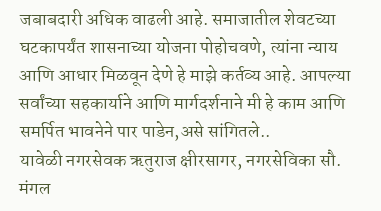जबाबदारी अधिक वाढली आहे. समाजातील शेवटच्या घटकापर्यंत शासनाच्या योजना पोहोचवणे, त्यांना न्याय आणि आधार मिळवून देणे हे माझे कर्तव्य आहे. आपल्या सर्वांच्या सहकार्याने आणि मार्गदर्शनाने मी हे काम आणि समर्पित भावनेने पार पाडेन,असे सांगितले..
यावेळी नगरसेवक ऋतुराज क्षीरसागर, नगरसेविका सौ. मंगल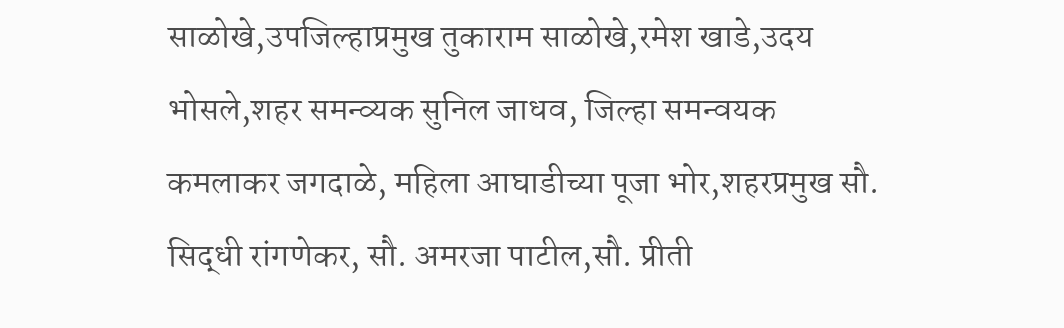साळोखे,उपजिल्हाप्रमुख तुकाराम साळोखे,रमेश खाडे,उदय भोसले,शहर समन्व्यक सुनिल जाधव, जिल्हा समन्वयक कमलाकर जगदाळे, महिला आघाडीच्या पूजा भोर,शहरप्रमुख सौ. सिद्धी रांगणेकर, सौ. अमरजा पाटील,सौ. प्रीती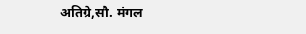अतिग्रे,सौ. मंगल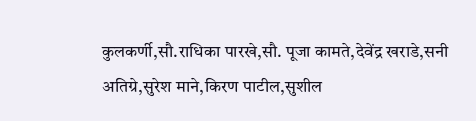कुलकर्णी,सौ.राधिका पारखे,सौ. पूजा कामते,देवेंद्र खराडे,सनी अतिग्रे,सुरेश माने,किरण पाटील,सुशील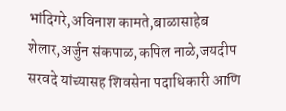भांदिगरे,अविनाश कामते,बाळासाहेब शेलार,अर्जुन संकपाळ,कपिल नाळे,जयदीप सरवदे यांच्यासह शिवसेना पदाधिकारी आणि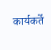कार्यकर्ते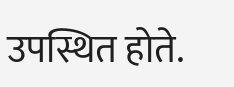उपस्थित होते.